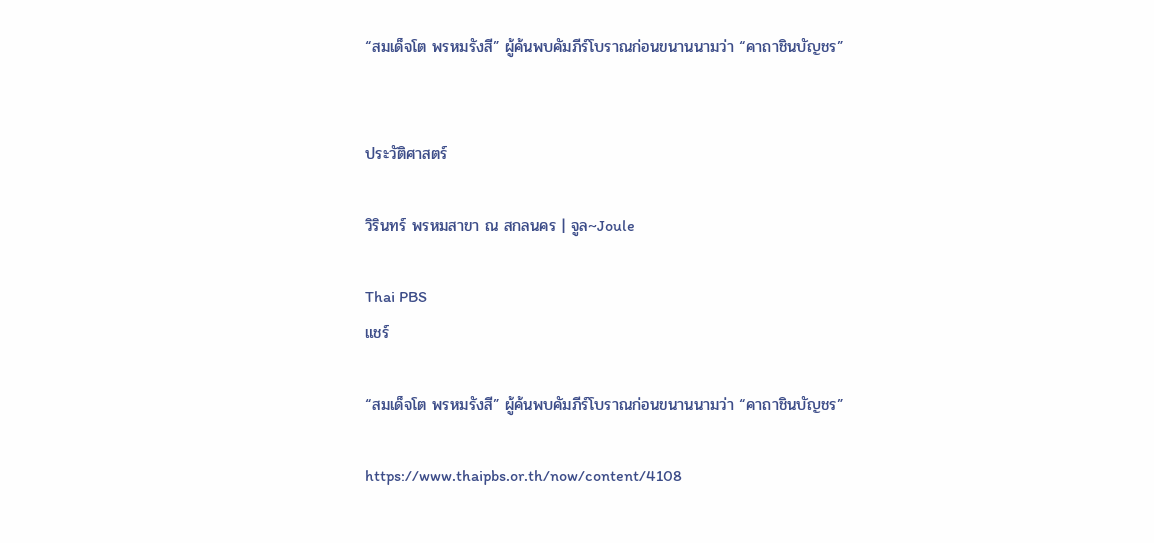“สมเด็จโต พรหมรังสี” ผู้ค้นพบคัมภีร์โบราณก่อนขนานนามว่า “คาถาชินบัญชร”


ประวัติศาสตร์

วิรินทร์ พรหมสาขา ณ สกลนคร | จูล~Joule

Thai PBS
แชร์

“สมเด็จโต พรหมรังสี” ผู้ค้นพบคัมภีร์โบราณก่อนขนานนามว่า “คาถาชินบัญชร”

https://www.thaipbs.or.th/now/content/4108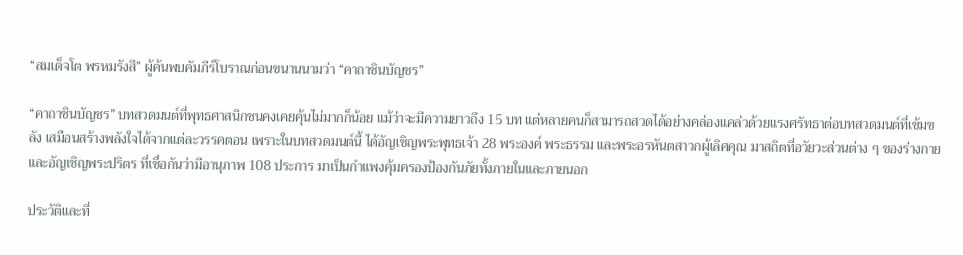“สมเด็จโต พรหมรังสี” ผู้ค้นพบคัมภีร์โบราณก่อนขนานนามว่า “คาถาชินบัญชร”

“คาถาชินบัญชร” บทสวดมนต์ที่พุทธศาสนิกชนคงเคยคุ้นไม่มากก็น้อย แม้ว่าจะมีความยาวถึง 15 บท แต่หลายคนก็สามารถสวดได้อย่างคล่องแคล่วด้วยแรงศรัทธาต่อบทสวดมนต์ที่เข้มขลัง เสมือนสร้างพลังใจได้จากแต่ละวรรคตอน เพราะในบทสวดมนต์นี้ ได้อัญเชิญพระพุทธเจ้า 28 พระองค์ พระธรรม และพระอรหันตสาวกผู้เลิศคุณ มาสถิตที่อวัยวะส่วนต่าง ๆ ของร่างกาย และอัญเชิญพระปริตร ที่เชื่อกันว่ามีอานุภาพ 108 ประการ มาเป็นกำแพงคุ้มครองป้องกันภัยทั้งภายในและภายนอก

ประวัติและที่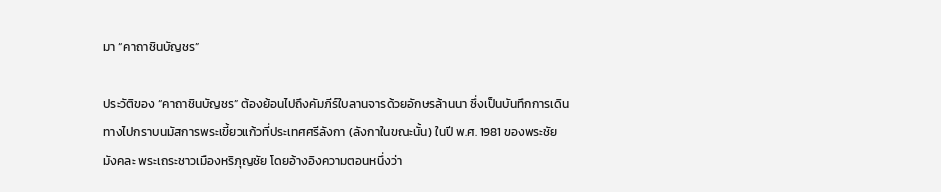มา “คาถาชินบัญชร”

ประวัติของ “คาถาชินบัญชร” ต้องย้อนไปถึงคัมภีร์ใบลานจารด้วยอักษรล้านนา ซึ่งเป็นบันทึกการเดินทางไปกราบนมัสการพระเขี้ยวแก้วที่ประเทศศรีลังกา (ลังกาในขณะนั้น) ในปี พ.ศ. 1981 ของพระชัยมังคละ พระเถระชาวเมืองหริภุญชัย โดยอ้างอิงความตอนหนึ่งว่า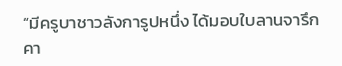“มีครูบาชาวลังการูปหนึ่ง ได้มอบใบลานจารึก คา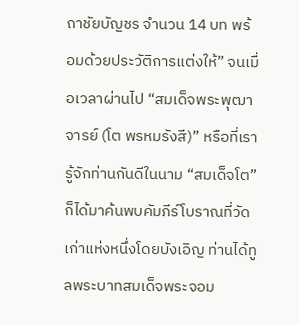ถาชัยบัญชร จำนวน 14 บท พร้อมด้วยประวัติการแต่งให้” จนเมื่อเวลาผ่านไป “สมเด็จพระพุฒาจารย์ (โต พรหมรังสี)” หรือที่เรารู้จักท่านกันดีในนาม “สมเด็จโต” ก็ได้มาค้นพบคัมภีร์โบราณที่วัดเก่าแห่งหนึ่งโดยบังเอิญ ท่านได้ทูลพระบาทสมเด็จพระจอม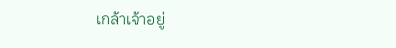เกล้าเจ้าอยู่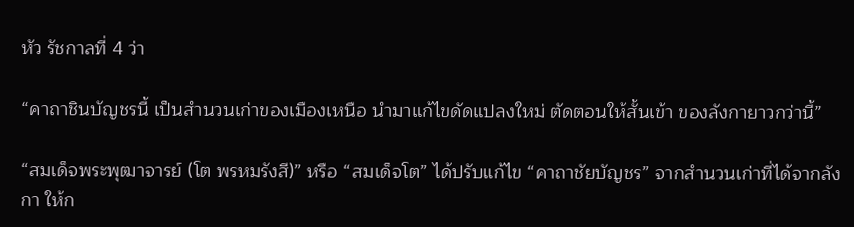หัว รัชกาลที่ 4 ว่า

“คาถาชินบัญชรนี้ เป็นสำนวนเก่าของเมืองเหนือ นำมาแก้ไขดัดแปลงใหม่ ตัดตอนให้สั้นเข้า ของลังกายาวกว่านี้”

“สมเด็จพระพุฒาจารย์ (โต พรหมรังสี)” หรือ “สมเด็จโต” ได้ปรับแก้ไข “คาถาชัยบัญชร” จากสำนวนเก่าที่ได้จากลังกา ให้ก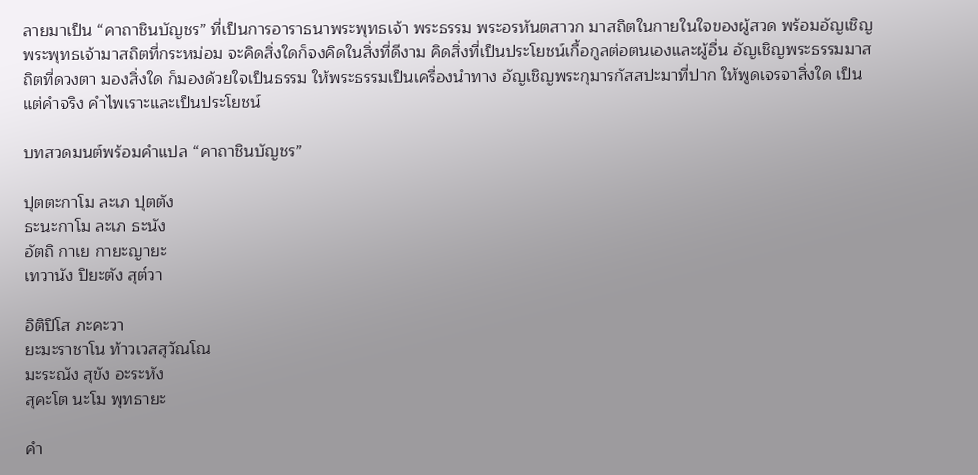ลายมาเป็น “คาถาชินบัญชร” ที่เป็นการอาราธนาพระพุทธเจ้า พระธรรม พระอรหันตสาวก มาสถิตในกายในใจของผู้สวด พร้อมอัญเชิญพระพุทธเจ้ามาสถิตที่กระหม่อม จะคิดสิ่งใดก็จงคิดในสิ่งที่ดีงาม คิดสิ่งที่เป็นประโยชน์เกื้อกูลต่อตนเองและผู้อื่น อัญเชิญพระธรรมมาสถิตที่ดวงตา มองสิ่งใด ก็มองด้วยใจเป็นธรรม ให้พระธรรมเป็นเครื่องนำทาง อัญเชิญพระกุมารกัสสปะมาที่ปาก ให้พูดเจรจาสิ่งใด เป็นแต่คำจริง คำไพเราะและเป็นประโยชน์

บทสวดมนต์พร้อมคำแปล “คาถาชินบัญชร”

ปุตตะกาโม ละเภ ปุตตัง
ธะนะกาโม ละเภ ธะนัง
อัตถิ กาเย กายะญายะ
เทวานัง ปิยะตัง สุต๎วา

อิติปิโส ภะคะวา
ยะมะราชาโน ท้าวเวสสุวัณโณ
มะระณัง สุขัง อะระหัง
สุคะโต นะโม พุทธายะ

คำ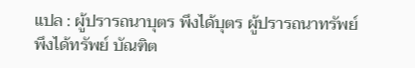แปล : ผู้ปรารถนาบุตร พึงได้บุตร ผู้ปรารถนาทรัพย์ พึงได้ทรัพย์ บัณฑิต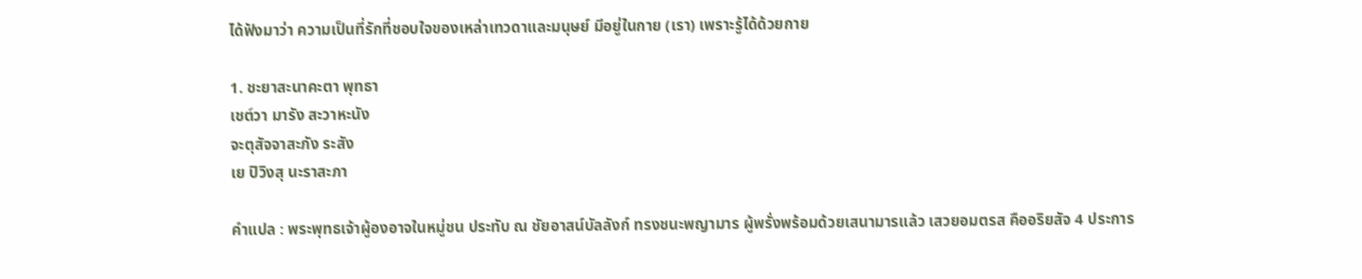ได้ฟังมาว่า ความเป็นที่รักที่ชอบใจของเหล่าเทวดาและมนุษย์ มีอยู่ในกาย (เรา) เพราะรู้ได้ด้วยกาย

1. ชะยาสะนาคะตา พุทธา
เชต๎วา มารัง สะวาหะนัง
จะตุสัจจาสะภัง ระสัง
เย ปิวิงสุ นะราสะภา

คำแปล : พระพุทธเจ้าผู้องอาจในหมู่ชน ประทับ ณ ชัยอาสน์บัลลังก์ ทรงชนะพญามาร ผู้พรั่งพร้อมด้วยเสนามารแล้ว เสวยอมตรส คืออริยสัจ 4 ประการ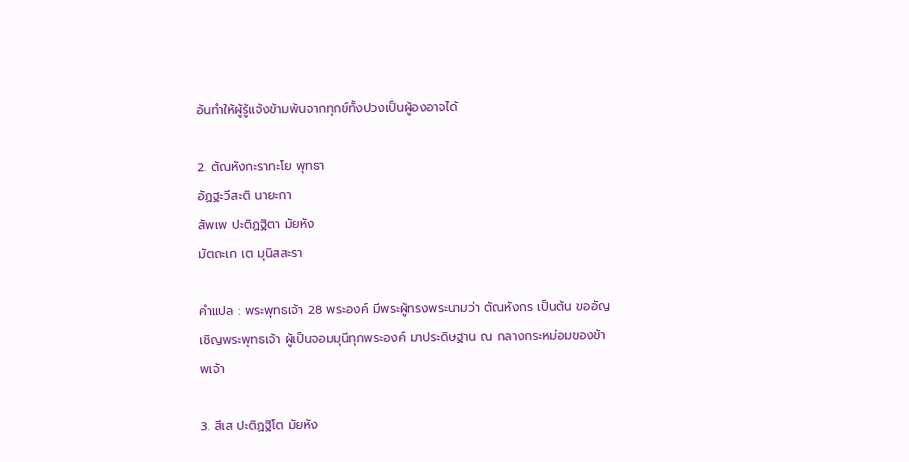อันทำให้ผู้รู้แจ้งข้ามพ้นจากทุกข์ทั้งปวงเป็นผู้องอาจได้

2. ตัณหังกะราทะโย พุทธา
อัฏฐะวีสะติ นายะกา
สัพเพ ปะติฏฐิตา มัยหัง
มัตถะเก เต มุนิสสะรา

คำแปล : พระพุทธเจ้า 28 พระองค์ มีพระผู้ทรงพระนามว่า ตัณหังกร เป็นต้น ขออัญเชิญพระพุทธเจ้า ผู้เป็นจอมมุนีทุกพระองค์ มาประดิษฐาน ณ กลางกระหม่อมของข้าพเจ้า

3. สีเส ปะติฏฐิโต มัยหัง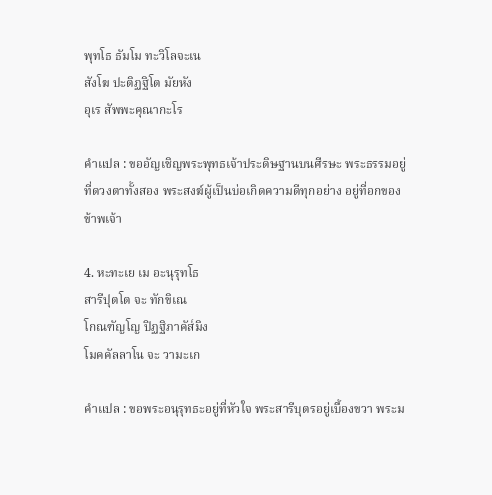พุทโธ ธัมโม ทะวิโลจะเน
สังโฆ ปะติฏฐิโต มัยหัง
อุเร สัพพะคุณากะโร

คำแปล : ขออัญเชิญพระพุทธเจ้าประดิษฐานบนศีรษะ พระธรรมอยู่ที่ดวงตาทั้งสอง พระสงฆ์ผู้เป็นบ่อเกิดความดีทุกอย่าง อยู่ที่อกของข้าพเจ้า

4. หะทะเย เม อะนุรุทโธ
สารีปุตโต จะ ทักขิเณ
โกณฑัญโญ ปิฏฐิภาคัส๎มิง
โมคคัลลาโน จะ วามะเก

คำแปล : ขอพระอนุรุทธะอยู่ที่หัวใจ พระสารีบุตรอยู่เบื้องขวา พระม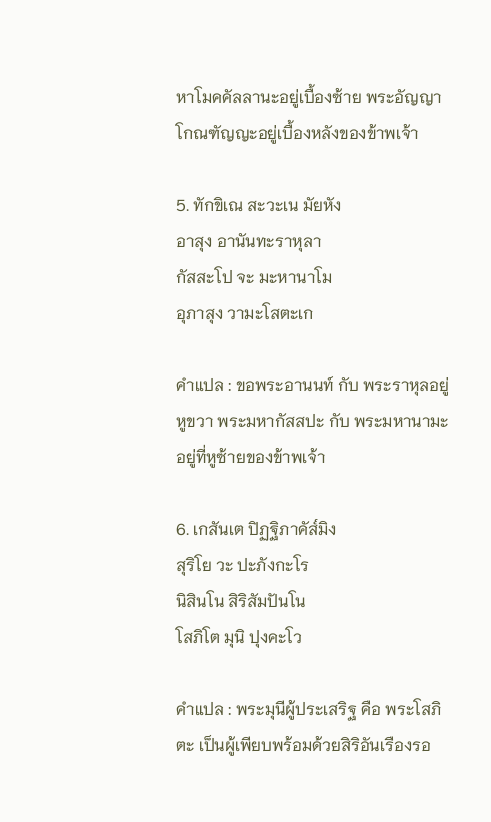หาโมคคัลลานะอยู่เบื้องซ้าย พระอัญญาโกณฑัญญะอยู่เบื้องหลังของข้าพเจ้า

5. ทักขิเณ สะวะเน มัยหัง
อาสุง อานันทะราหุลา
กัสสะโป จะ มะหานาโม
อุภาสุง วามะโสตะเก

คำแปล : ขอพระอานนท์ กับ พระราหุลอยู่หูขวา พระมหากัสสปะ กับ พระมหานามะ อยู่ที่หูซ้ายของข้าพเจ้า

6. เกสันเต ปิฏฐิภาคัส๎มิง
สุริโย วะ ปะภังกะโร
นิสินโน สิริสัมปันโน
โสภิโต มุนิ ปุงคะโว

คำแปล : พระมุนีผู้ประเสริฐ คือ พระโสภิตะ เป็นผู้เพียบพร้อมด้วยสิริอันเรืองรอ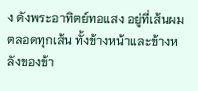ง ดังพระอาทิตย์ทอแสง อยู่ที่เส้นผมตลอดทุกเส้น ทั้งข้างหน้าและข้างหลังของข้า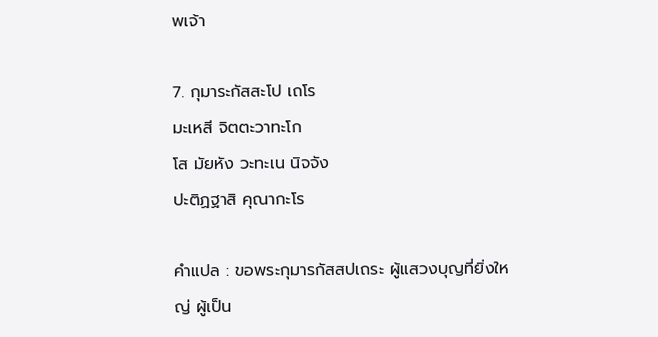พเจ้า

7. กุมาระกัสสะโป เถโร
มะเหสี จิตตะวาทะโก
โส มัยหัง วะทะเน นิจจัง
ปะติฏฐาสิ คุณากะโร

คำแปล : ขอพระกุมารกัสสปเถระ ผู้แสวงบุญที่ยิ่งใหญ่ ผู้เป็น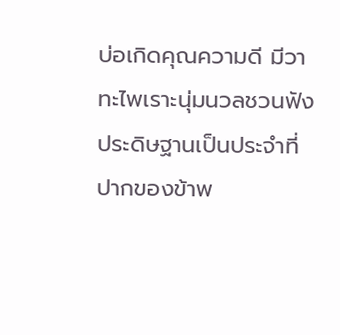บ่อเกิดคุณความดี มีวาทะไพเราะนุ่มนวลชวนฟัง ประดิษฐานเป็นประจำที่ปากของข้าพ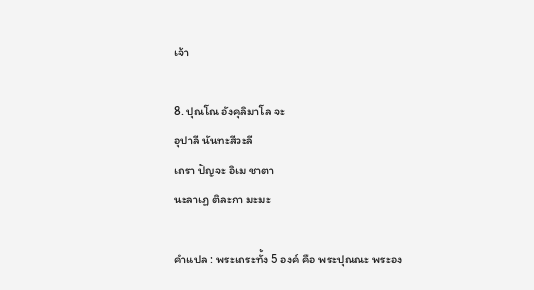เจ้า

8. ปุณโณ อังคุลิมาโล จะ
อุปาลี นันทะสีวะลี
เถรา ปัญจะ อิเม ชาตา
นะลาเฏ ติละกา มะมะ

คำแปล : พระเถระทั้ง 5 องค์ คือ พระปุณณะ พระอง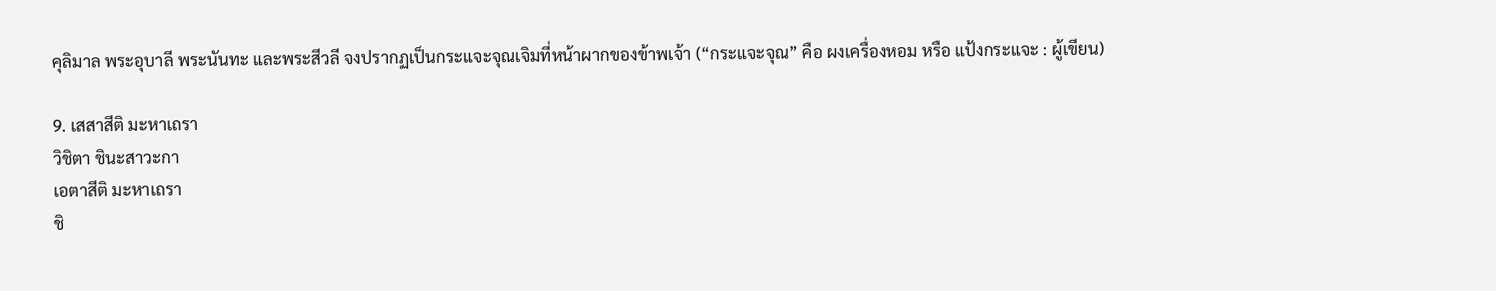คุลิมาล พระอุบาลี พระนันทะ และพระสีวลี จงปรากฏเป็นกระแจะจุณเจิมที่หน้าผากของข้าพเจ้า (“กระแจะจุณ” คือ ผงเครื่องหอม หรือ แป้งกระแจะ : ผู้เขียน)

9. เสสาสีติ มะหาเถรา
วิชิตา ชินะสาวะกา
เอตาสีติ มะหาเถรา
ชิ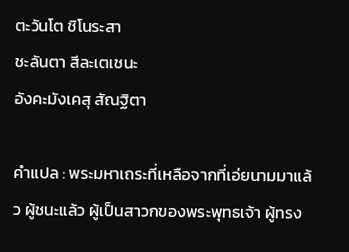ตะวันโต ชิโนระสา
ชะลันตา สีละเตเชนะ
อังคะมังเคสุ สัณฐิตา

คำแปล : พระมหาเถระที่เหลือจากที่เอ่ยนามมาแล้ว ผู้ชนะแล้ว ผู้เป็นสาวกของพระพุทธเจ้า ผู้ทรง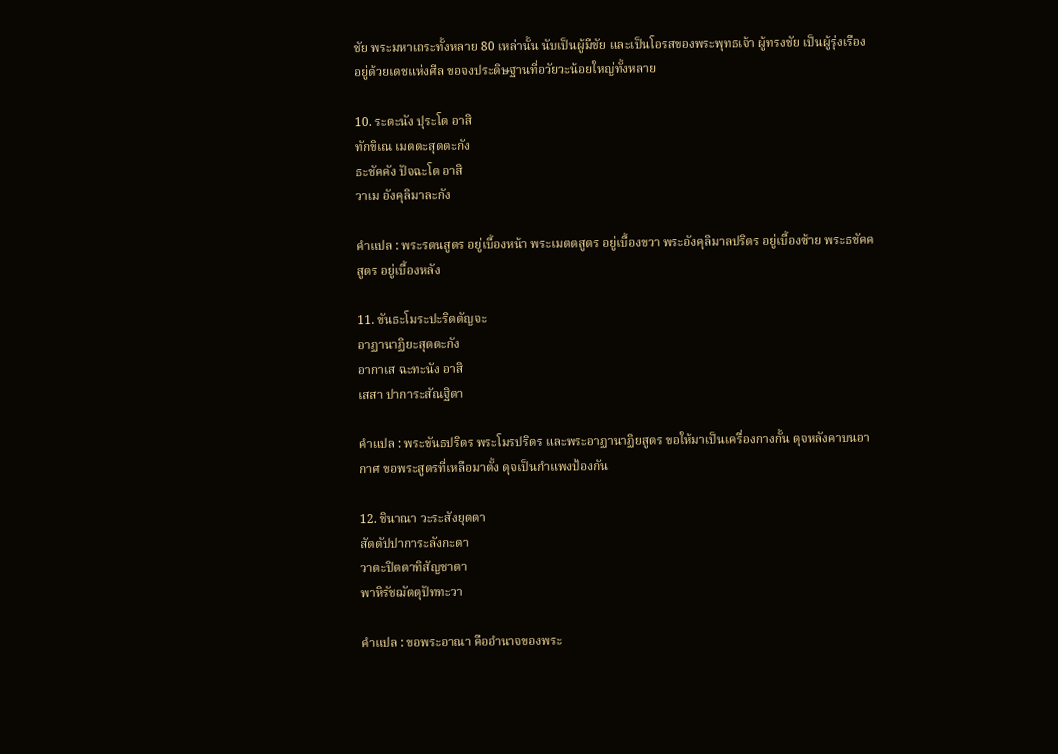ชัย พระมหาเถระทั้งหลาย 80 เหล่านั้น นับเป็นผู้มีชัย และเป็นโอรสของพระพุทธเจ้า ผู้ทรงชัย เป็นผู้รุ่งเรืองอยู่ด้วยเดชแห่งศีล ขอจงประดิษฐานที่อวัยวะน้อยใหญ่ทั้งหลาย

10. ระตะนัง ปุระโต อาสิ
ทักขิเณ เมตตะสุตตะกัง
ธะชัคคัง ปัจฉะโต อาสิ
วาเม อังคุลิมาละกัง

คำแปล : พระรตนสูตร อยู่เบื้องหน้า พระเมตตสูตร อยู่เบื้องขวา พระอังคุลิมาลปริตร อยู่เบื้องซ้าย พระธชัคคสูตร อยู่เบื้องหลัง

11. ขันธะโมระปะริตตัญจะ
อาฏานาฏิยะสุตตะกัง
อากาเส ฉะทะนัง อาสิ
เสสา ปาการะสัณฐิตา

คำแปล : พระขันธปริตร พระโมรปริตร และพระอาฏานาฏิยสูตร ขอให้มาเป็นเครื่องกางกั้น ดุจหลังคาบนอากาศ ขอพระสูตรที่เหลือมาตั้ง ดุจเป็นกำแพงป้องกัน

12. ชินาณา วะระสังยุตตา
สัตตัปปาการะลังกะตา
วาตะปิตตาทิสัญชาตา
พาหิรัชฌัตตุปัททะวา

คำแปล : ขอพระอาณา คืออำนาจของพระ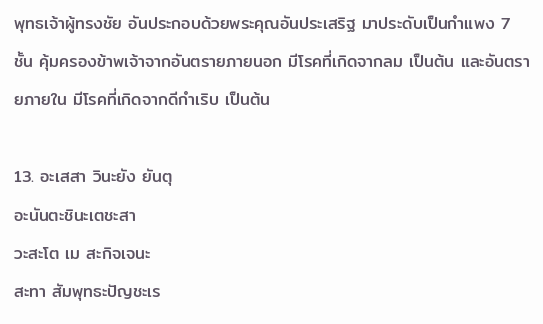พุทธเจ้าผู้ทรงชัย อันประกอบด้วยพระคุณอันประเสริฐ มาประดับเป็นกำแพง 7 ชั้น คุ้มครองข้าพเจ้าจากอันตรายภายนอก มีโรคที่เกิดจากลม เป็นต้น และอันตรายภายใน มีโรคที่เกิดจากดีกำเริบ เป็นต้น

13. อะเสสา วินะยัง ยันตุ
อะนันตะชินะเตชะสา
วะสะโต เม สะกิจเจนะ
สะทา สัมพุทธะปัญชะเร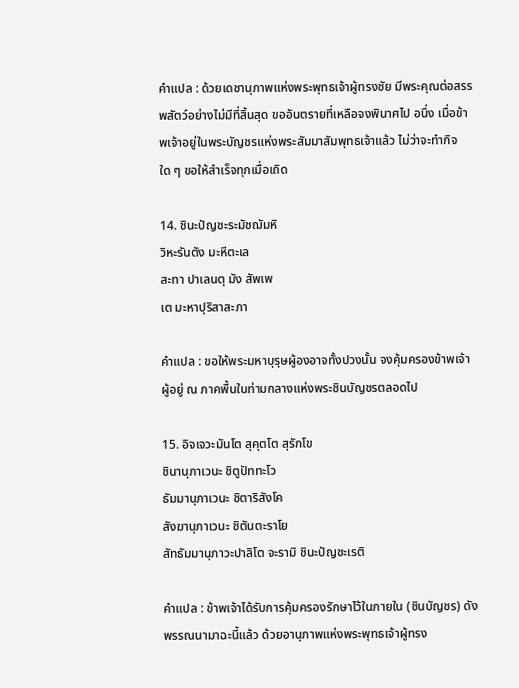คำแปล : ด้วยเดชานุภาพแห่งพระพุทธเจ้าผู้ทรงชัย มีพระคุณต่อสรรพสัตว์อย่างไม่มีที่สิ้นสุด ขออันตรายที่เหลือจงพินาศไป อนึ่ง เมื่อข้าพเจ้าอยู่ในพระบัญชรแห่งพระสัมมาสัมพุทธเจ้าแล้ว ไม่ว่าจะทำกิจใด ๆ ขอให้สำเร็จทุกเมื่อเถิด

14. ชินะปัญชะระมัชฌัมหิ
วิหะรันตัง มะหีตะเล
สะทา ปาเลนตุ มัง สัพเพ
เต มะหาปุริสาสะภา

คำแปล : ขอให้พระมหาบุรุษผู้องอาจทั้งปวงนั้น จงคุ้มครองข้าพเจ้า ผู้อยู่ ณ ภาคพื้นในท่ามกลางแห่งพระชินบัญชรตลอดไป

15. อิจเจวะมันโต สุคุตโต สุรักโข
ชินานุภาเวนะ ชิตูปัททะโว
ธัมมานุภาเวนะ ชิตาริสังโค
สังฆานุภาเวนะ ชิตันตะราโย
สัทธัมมานุภาวะปาลิโต จะรามิ ชินะปัญชะเรติ

คำแปล : ข้าพเจ้าได้รับการคุ้มครองรักษาไว้ในภายใน (ชินบัญชร) ดังพรรณนามาฉะนี้แล้ว ด้วยอานุภาพแห่งพระพุทธเจ้าผู้ทรง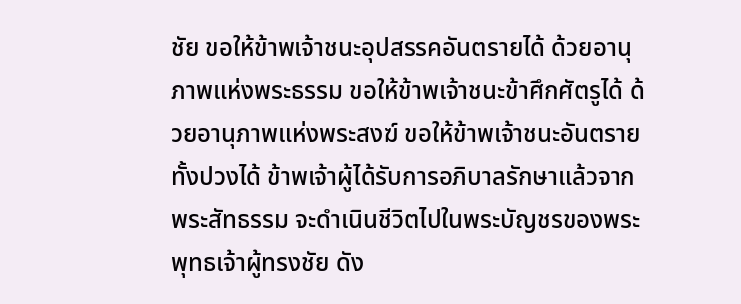ชัย ขอให้ข้าพเจ้าชนะอุปสรรคอันตรายได้ ด้วยอานุภาพแห่งพระธรรม ขอให้ข้าพเจ้าชนะข้าศึกศัตรูได้ ด้วยอานุภาพแห่งพระสงฆ์ ขอให้ข้าพเจ้าชนะอันตรายทั้งปวงได้ ข้าพเจ้าผู้ได้รับการอภิบาลรักษาแล้วจากพระสัทธรรม จะดำเนินชีวิตไปในพระบัญชรของพระพุทธเจ้าผู้ทรงชัย ดัง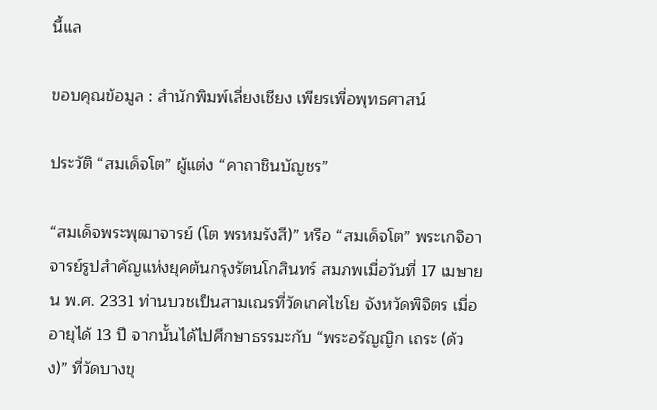นี้แล

ขอบคุณข้อมูล : สำนักพิมพ์เลี่ยงเชียง เพียรเพื่อพุทธศาสน์

ประวัติ “สมเด็จโต” ผู้แต่ง “คาถาชินบัญชร”

“สมเด็จพระพุฒาจารย์ (โต พรหมรังสี)” หรือ “สมเด็จโต” พระเกจิอาจารย์รูปสำคัญแห่งยุคต้นกรุงรัตนโกสินทร์ สมภพเมื่อวันที่ 17 เมษายน พ.ศ. 2331 ท่านบวชเป็นสามเณรที่วัดเกศไชโย จังหวัดพิจิตร เมื่ออายุได้ 13 ปี จากนั้นได้ไปศึกษาธรรมะกับ “พระอรัญญิก เถระ (ด้วง)” ที่วัดบางขุ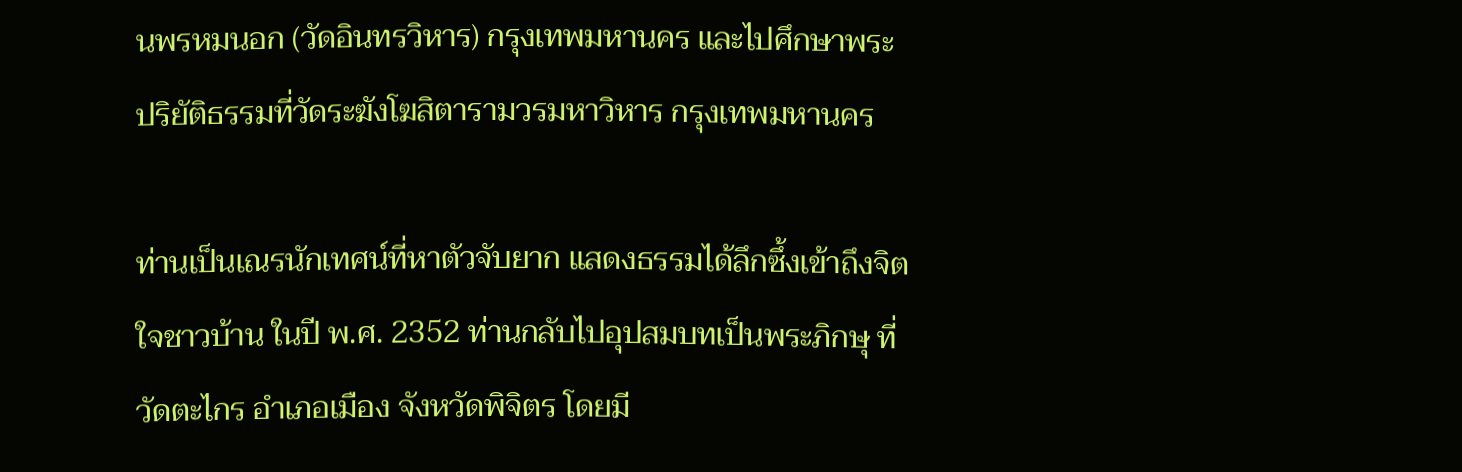นพรหมนอก (วัดอินทรวิหาร) กรุงเทพมหานคร และไปศึกษาพระปริยัติธรรมที่วัดระฆังโฆสิตารามวรมหาวิหาร กรุงเทพมหานคร

ท่านเป็นเณรนักเทศน์ที่หาตัวจับยาก แสดงธรรมได้ลึกซึ้งเข้าถึงจิตใจชาวบ้าน ในปี พ.ศ. 2352 ท่านกลับไปอุปสมบทเป็นพระภิกษุ ที่วัดตะไกร อำเภอเมือง จังหวัดพิจิตร โดยมี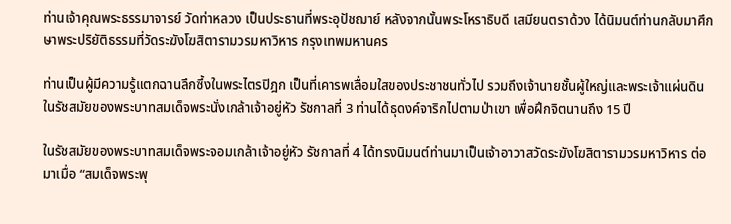ท่านเจ้าคุณพระธรรมาจารย์ วัดท่าหลวง เป็นประธานที่พระอุปัชฌาย์ หลังจากนั้นพระโหราธิบดี เสมียนตราด้วง ได้นิมนต์ท่านกลับมาศึกษาพระปริยัติธรรมที่วัดระฆังโฆสิตารามวรมหาวิหาร กรุงเทพมหานคร

ท่านเป็นผู้มีความรู้แตกฉานลึกซึ้งในพระไตรปิฎก เป็นที่เคารพเลื่อมใสของประชาชนทั่วไป รวมถึงเจ้านายชั้นผู้ใหญ่และพระเจ้าแผ่นดิน ในรัชสมัยของพระบาทสมเด็จพระนั่งเกล้าเจ้าอยู่หัว รัชกาลที่ 3 ท่านได้ธุดงค์จาริกไปตามป่าเขา เพื่อฝึกจิตนานถึง 15 ปี

ในรัชสมัยของพระบาทสมเด็จพระจอมเกล้าเจ้าอยู่หัว รัชกาลที่ 4 ได้ทรงนิมนต์ท่านมาเป็นเจ้าอาวาสวัดระฆังโฆสิตารามวรมหาวิหาร ต่อมาเมื่อ “สมเด็จพระพุ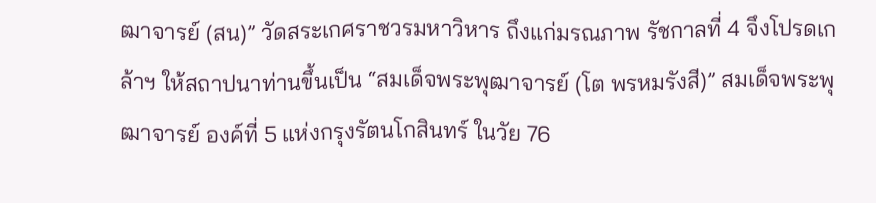ฒาจารย์ (สน)” วัดสระเกศราชวรมหาวิหาร ถึงแก่มรณภาพ รัชกาลที่ 4 จึงโปรดเกล้าฯ ให้สถาปนาท่านขึ้นเป็น “สมเด็จพระพุฒาจารย์ (โต พรหมรังสี)” สมเด็จพระพุฒาจารย์ องค์ที่ 5 แห่งกรุงรัตนโกสินทร์ ในวัย 76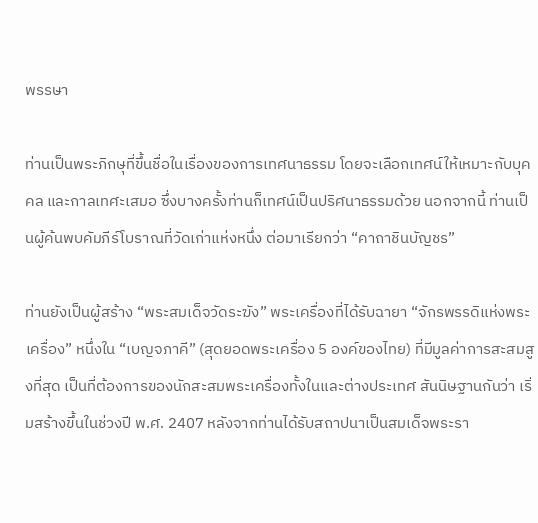พรรษา

ท่านเป็นพระภิกษุที่ขึ้นชื่อในเรื่องของการเทศนาธรรม โดยจะเลือกเทศน์ให้เหมาะกับบุคคล และกาลเทศะเสมอ ซึ่งบางครั้งท่านก็เทศน์เป็นปริศนาธรรมด้วย นอกจากนี้ ท่านเป็นผู้ค้นพบคัมภีร์โบราณที่วัดเก่าแห่งหนึ่ง ต่อมาเรียกว่า “คาถาชินบัญชร”

ท่านยังเป็นผู้สร้าง “พระสมเด็จวัดระฆัง” พระเครื่องที่ได้รับฉายา “จักรพรรดิแห่งพระเครื่อง” หนึ่งใน “เบญจภาคี” (สุดยอดพระเครื่อง 5 องค์ของไทย) ที่มีมูลค่าการสะสมสูงที่สุด เป็นที่ต้องการของนักสะสมพระเครื่องทั้งในและต่างประเทศ สันนิษฐานกันว่า เริ่มสร้างขึ้นในช่วงปี พ.ศ. 2407 หลังจากท่านได้รับสถาปนาเป็นสมเด็จพระรา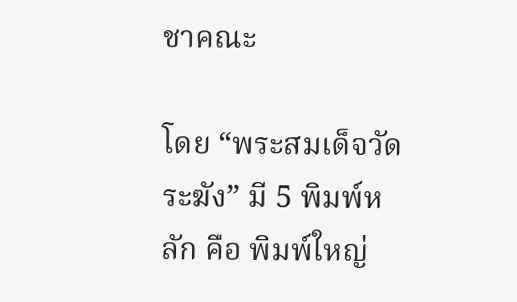ชาคณะ

โดย “พระสมเด็จวัดระฆัง” มี 5 พิมพ์หลัก คือ พิมพ์ใหญ่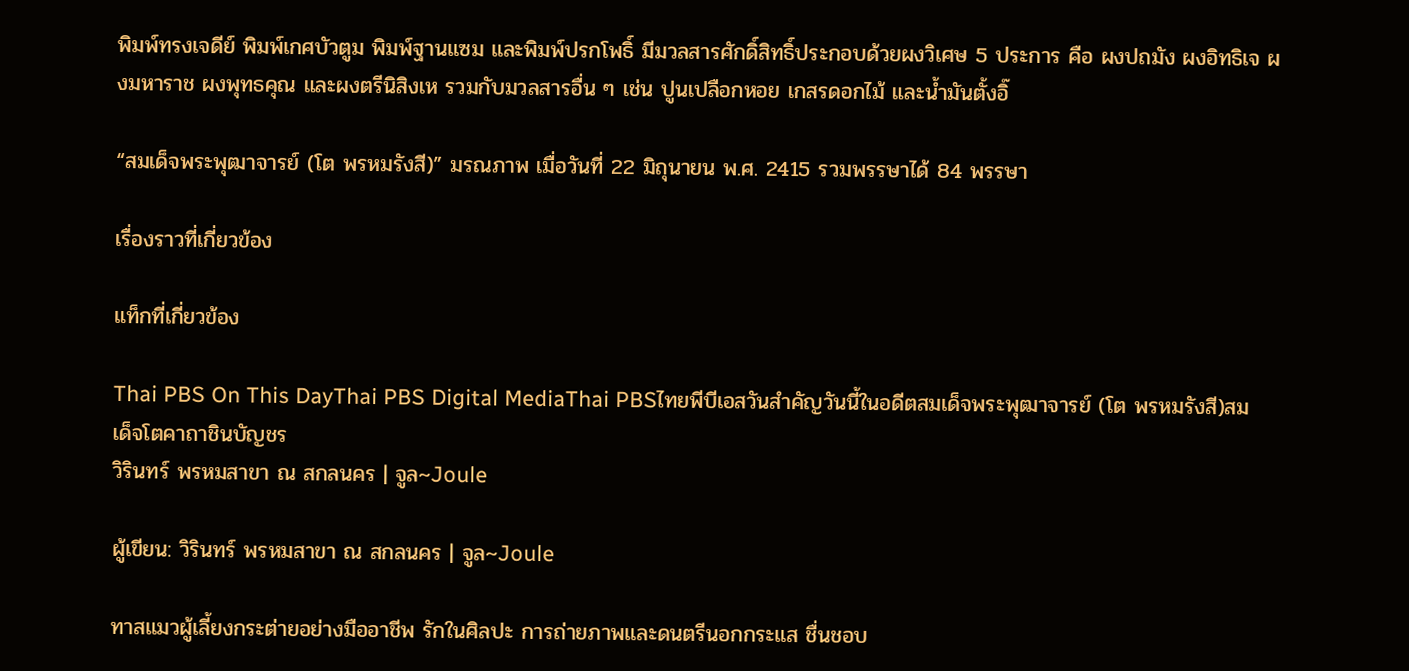พิมพ์ทรงเจดีย์ พิมพ์เกศบัวตูม พิมพ์ฐานแซม และพิมพ์ปรกโพธิ์ มีมวลสารศักดิ์สิทธิ์ประกอบด้วยผงวิเศษ 5 ประการ คือ ผงปถมัง ผงอิทธิเจ ผงมหาราช ผงพุทธคุณ และผงตรีนิสิงเห รวมกับมวลสารอื่น ๆ เช่น ปูนเปลือกหอย เกสรดอกไม้ และน้ำมันตั้งอิ๊

“สมเด็จพระพุฒาจารย์ (โต พรหมรังสี)” มรณภาพ เมื่อวันที่ 22 มิถุนายน พ.ศ. 2415 รวมพรรษาได้ 84 พรรษา

เรื่องราวที่เกี่ยวข้อง

แท็กที่เกี่ยวข้อง

Thai PBS On This DayThai PBS Digital MediaThai PBSไทยพีบีเอสวันสำคัญวันนี้ในอดีตสมเด็จพระพุฒาจารย์ (โต พรหมรังสี)สมเด็จโตคาถาชินบัญชร
วิรินทร์ พรหมสาขา ณ สกลนคร | จูล~Joule

ผู้เขียน: วิรินทร์ พรหมสาขา ณ สกลนคร | จูล~Joule

ทาสแมวผู้เลี้ยงกระต่ายอย่างมืออาชีพ รักในศิลปะ การถ่ายภาพและดนตรีนอกกระแส ชื่นชอบ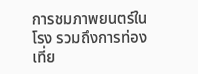การชมภาพยนตร์ในโรง รวมถึงการท่องเที่ย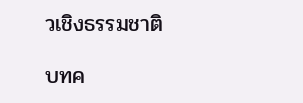วเชิงธรรมชาติ

บทค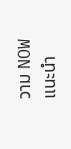วาม NOW แนะนำ